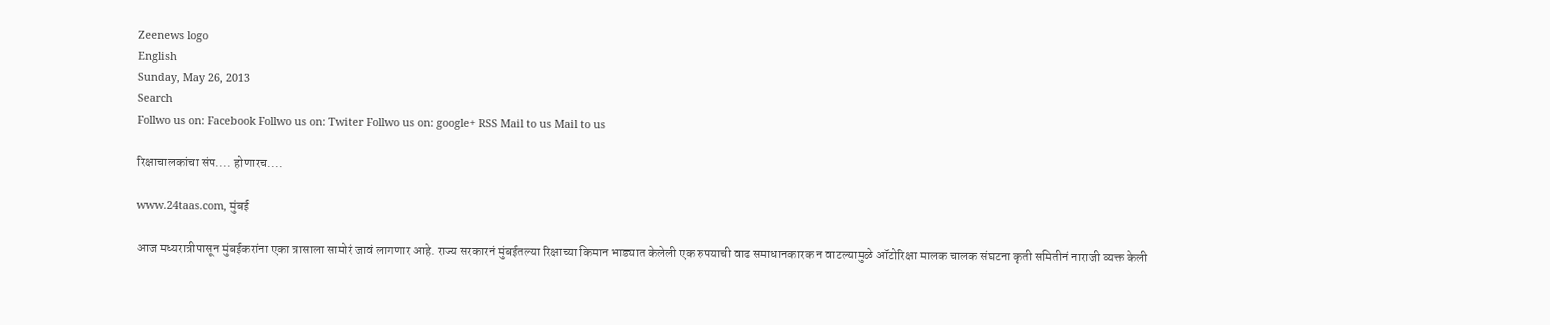Zeenews logo
English
Sunday, May 26, 2013
Search
Follwo us on: Facebook Follwo us on: Twiter Follwo us on: google+ RSS Mail to us Mail to us

रिक्षाचालकांचा संप.... होणारच....

www.24taas.com, मुंबई

आज मध्यरात्रीपासून मुंबईकरांना एका त्रासाला सामोरं जावं लागणार आहे. राज्य सरकारनं मुंबईतल्या रिक्षाच्या किमान भाड्यात केलेली एक रुपयाची वाढ समाधानकारक न वाटल्यामुळे ऑटोरिक्षा मालक चालक संघटना कृती समितीनं नाराजी व्यक्त केली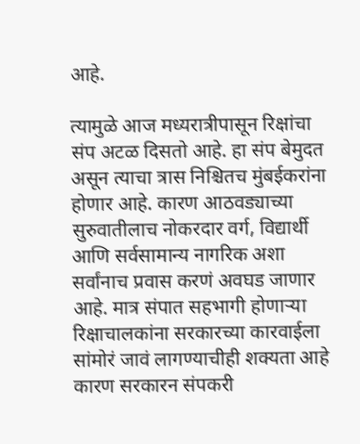आहे.

त्यामुळे आज मध्यरात्रीपासून रिक्षांचा संप अटळ दिसतो आहे. हा संप बेमुदत असून त्याचा त्रास निश्चितच मुंबईकरांना होणार आहे. कारण आठवड्याच्या सुरुवातीलाच नोकरदार वर्ग, विद्यार्थी आणि सर्वसामान्य नागरिक अशा सर्वांनाच प्रवास करणं अवघड जाणार आहे. मात्र संपात सहभागी होणाऱ्या रिक्षाचालकांना सरकारच्या कारवाईला सांमोरं जावं लागण्याचीही शक्यता आहे कारण सरकारन संपकरी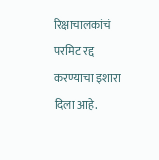रिक्षाचालकांचं परमिट रद्द करण्याचा इशारा दिला आहे.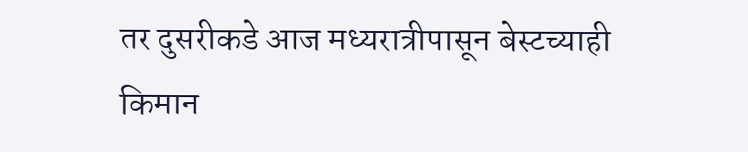तर दुसरीकडे आज मध्यरात्रीपासून बेस्टच्याही किमान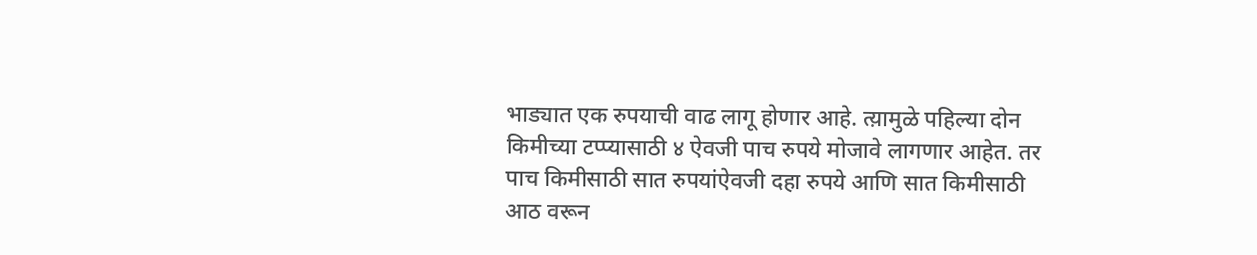भाड्यात एक रुपयाची वाढ लागू होणार आहे. त्य़ामुळे पहिल्या दोन किमीच्या टप्प्यासाठी ४ ऐवजी पाच रुपये मोजावे लागणार आहेत. तर पाच किमीसाठी सात रुपयांऐवजी दहा रुपये आणि सात किमीसाठी आठ वरून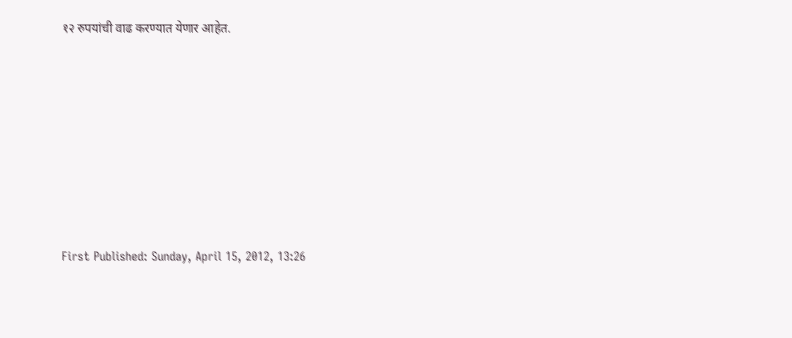१२ रुपयांची वाढ करण्यात येणार आहेत.








First Published: Sunday, April 15, 2012, 13:26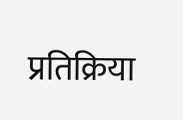प्रतिक्रिया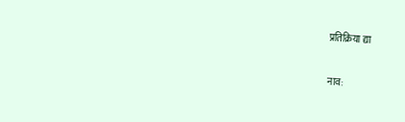प्रतिक्रिया द्या

नाव: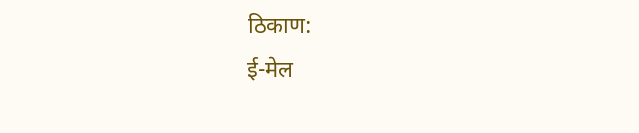ठिकाण:
ई-मेल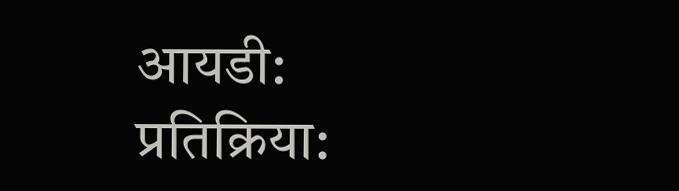आयडी:
प्रतिक्रिया: